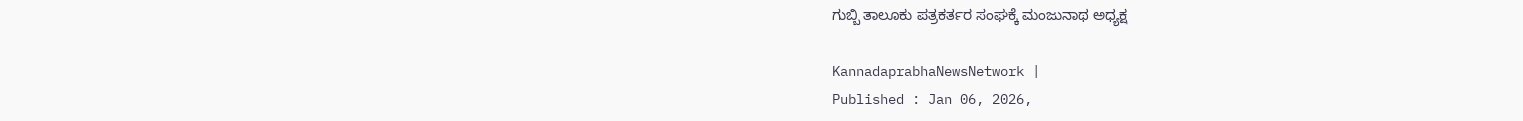ಗುಬ್ಬಿ ತಾಲೂಕು ಪತ್ರಕರ್ತರ ಸಂಘಕ್ಕೆ ಮಂಜುನಾಥ ಅಧ್ಯಕ್ಷ

KannadaprabhaNewsNetwork |
Published : Jan 06, 2026,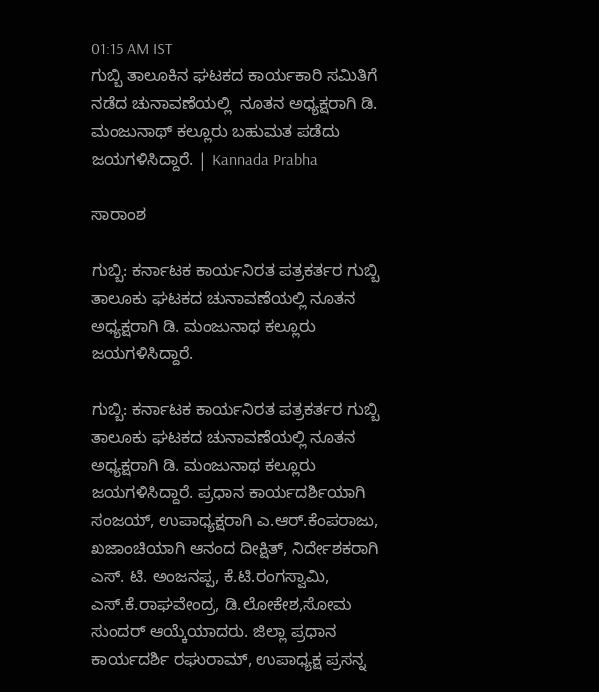01:15 AM IST
ಗುಬ್ಬಿ ತಾಲೂಕಿನ ಘಟಕದ ಕಾರ್ಯಕಾರಿ ಸಮಿತಿಗೆ ನಡೆದ ಚುನಾವಣೆಯಲ್ಲಿ  ನೂತನ ಅಧ್ಯಕ್ಷರಾಗಿ ಡಿ. ಮಂಜುನಾಥ್ ಕಲ್ಲೂರು ಬಹುಮತ ಪಡೆದು ಜಯಗಳಿಸಿದ್ದಾರೆ. | Kannada Prabha

ಸಾರಾಂಶ

ಗುಬ್ಬಿ: ಕರ್ನಾಟಕ ಕಾರ್ಯನಿರತ ಪತ್ರಕರ್ತರ ಗುಬ್ಬಿ ತಾಲೂಕು ಘಟಕದ ಚುನಾವಣೆಯಲ್ಲಿ ನೂತನ ಅಧ್ಯಕ್ಷರಾಗಿ ಡಿ. ಮಂಜುನಾಥ ಕಲ್ಲೂರು ಜಯಗಳಿಸಿದ್ದಾರೆ.

ಗುಬ್ಬಿ: ಕರ್ನಾಟಕ ಕಾರ್ಯನಿರತ ಪತ್ರಕರ್ತರ ಗುಬ್ಬಿ ತಾಲೂಕು ಘಟಕದ ಚುನಾವಣೆಯಲ್ಲಿ ನೂತನ ಅಧ್ಯಕ್ಷರಾಗಿ ಡಿ. ಮಂಜುನಾಥ ಕಲ್ಲೂರು ಜಯಗಳಿಸಿದ್ದಾರೆ. ಪ್ರಧಾನ ಕಾರ್ಯದರ್ಶಿಯಾಗಿ ಸಂಜಯ್, ಉಪಾಧ್ಯಕ್ಷರಾಗಿ ಎ.ಆರ್.ಕೆಂಪರಾಜು, ಖಜಾಂಚಿಯಾಗಿ ಆನಂದ ದೀಕ್ಷಿತ್, ನಿರ್ದೇಶಕರಾಗಿ ಎಸ್. ಟಿ. ಅಂಜನಪ್ಪ, ಕೆ.ಟಿ.ರಂಗಸ್ವಾಮಿ, ಎಸ್.ಕೆ.ರಾಘವೇಂದ್ರ, ಡಿ.ಲೋಕೇಶ,ಸೋಮ ಸುಂದರ್ ಆಯ್ಕೆಯಾದರು. ಜಿಲ್ಲಾ ಪ್ರಧಾನ ಕಾರ್ಯದರ್ಶಿ ರಘುರಾಮ್, ಉಪಾಧ್ಯಕ್ಷ ಪ್ರಸನ್ನ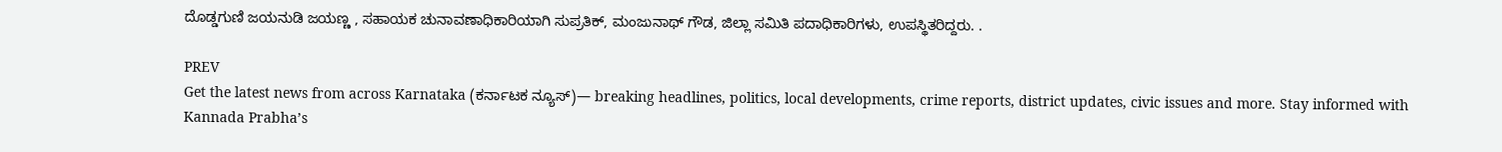ದೊಡ್ಡಗುಣಿ ಜಯನುಡಿ ಜಯಣ್ಣ , ಸಹಾಯಕ ಚುನಾವಣಾಧಿಕಾರಿಯಾಗಿ ಸುಪ್ರತಿಕ್, ಮಂಜುನಾಥ್ ಗೌಡ, ಜಿಲ್ಲಾ ಸಮಿತಿ ಪದಾಧಿಕಾರಿಗಳು, ಉಪಸ್ಥಿತರಿದ್ದರು. .

PREV
Get the latest news from across Karnataka (ಕರ್ನಾಟಕ ನ್ಯೂಸ್)— breaking headlines, politics, local developments, crime reports, district updates, civic issues and more. Stay informed with Kannada Prabha’s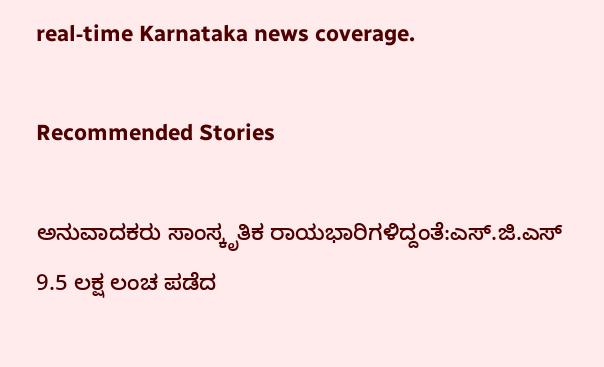real‑time Karnataka news coverage.

Recommended Stories

ಅನುವಾದಕರು ಸಾಂಸ್ಕೃತಿಕ ರಾಯಭಾರಿಗಳಿದ್ದಂತೆ:ಎಸ್.ಜಿ.ಎಸ್‌
9.5 ಲಕ್ಷ ಲಂಚ ಪಡೆದ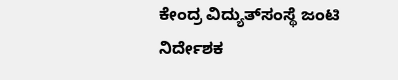ಕೇಂದ್ರ ವಿದ್ಯುತ್‌ಸಂಸ್ಥೆ ಜಂಟಿ ನಿರ್ದೇಶಕ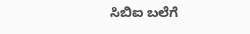ಸಿಬಿಐ ಬಲೆಗೆ